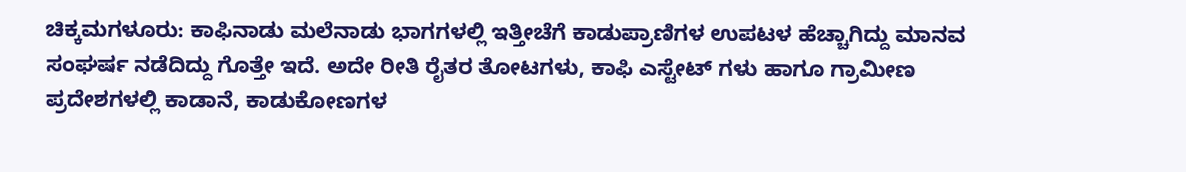ಚಿಕ್ಕಮಗಳೂರು: ಕಾಫಿನಾಡು ಮಲೆನಾಡು ಭಾಗಗಳಲ್ಲಿ ಇತ್ತೀಚೆಗೆ ಕಾಡುಪ್ರಾಣಿಗಳ ಉಪಟಳ ಹೆಚ್ಚಾಗಿದ್ದು ಮಾನವ ಸಂಘರ್ಷ ನಡೆದಿದ್ದು ಗೊತ್ತೇ ಇದೆ. ಅದೇ ರೀತಿ ರೈತರ ತೋಟಗಳು, ಕಾಫಿ ಎಸ್ಟೇಟ್ ಗಳು ಹಾಗೂ ಗ್ರಾಮೀಣ ಪ್ರದೇಶಗಳಲ್ಲಿ ಕಾಡಾನೆ, ಕಾಡುಕೋಣಗಳ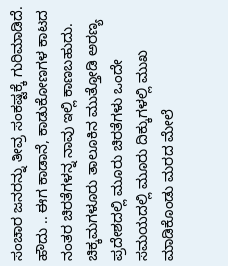ಸಂಚಾರ ಜನರನ್ನು ತೀವ್ರ ಸಂಕಷ್ಟಕ್ಕೆ ಗುರಿಮಾಡಿದೆ.
ಹೌದು .. ಈಗ ಕಾಡಾನೆ, ಕಾಡುಕೋಣಗಳ ಕಾಟದ ನಂತರ ಚಿರತೆಗಳನ್ನ ನಾವು ಇಲ್ಲಿ ಕಾಣಬಹುದು. ಚಿಕ್ಕಮಗಳೂರು ತಾಲೂಕಿನ ಮುತ್ತೋಡಿ ಅರಣ್ಯ ಪ್ರದೇಶದಲ್ಲಿ ಮೂರು ಚಿರತೆಗಳು ಒಂದೇ ಸಮಯದಲ್ಲಿ ಮೂರು ದಿಕ್ಕುಗಳಲ್ಲಿ ಮುಖ ಮಾಡಿಕೊಂಡು ಮರದ ಮೇಲೆ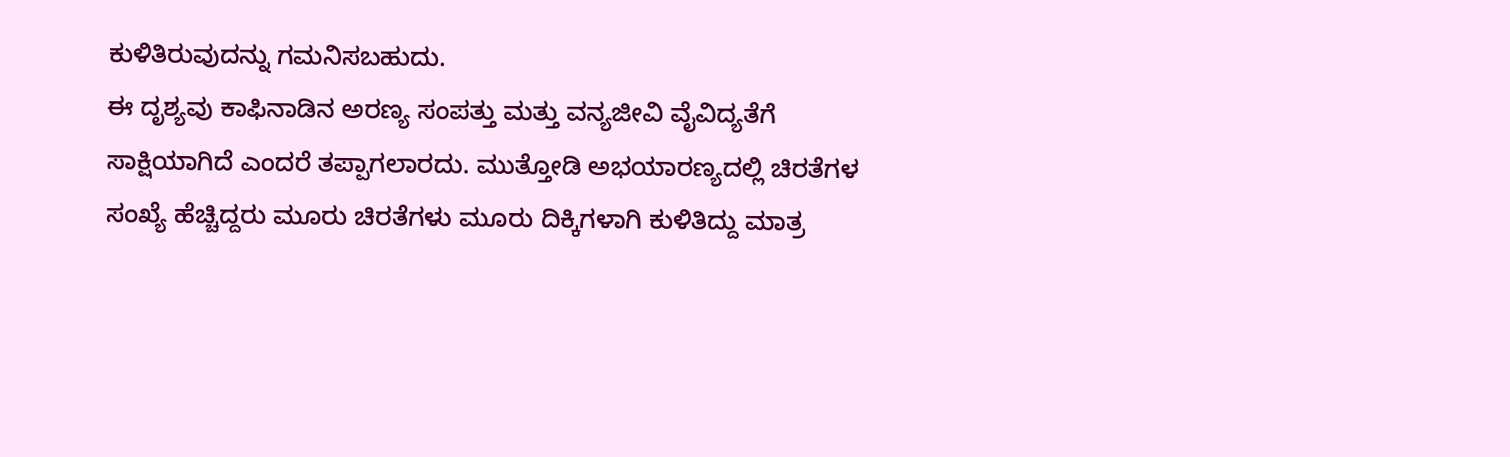ಕುಳಿತಿರುವುದನ್ನು ಗಮನಿಸಬಹುದು.
ಈ ದೃಶ್ಯವು ಕಾಫಿನಾಡಿನ ಅರಣ್ಯ ಸಂಪತ್ತು ಮತ್ತು ವನ್ಯಜೀವಿ ವೈವಿದ್ಯತೆಗೆ ಸಾಕ್ಷಿಯಾಗಿದೆ ಎಂದರೆ ತಪ್ಪಾಗಲಾರದು. ಮುತ್ತೋಡಿ ಅಭಯಾರಣ್ಯದಲ್ಲಿ ಚಿರತೆಗಳ ಸಂಖ್ಯೆ ಹೆಚ್ಚಿದ್ದರು ಮೂರು ಚಿರತೆಗಳು ಮೂರು ದಿಕ್ಕಿಗಳಾಗಿ ಕುಳಿತಿದ್ದು ಮಾತ್ರ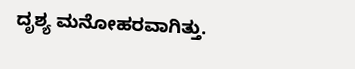ದೃಶ್ಯ ಮನೋಹರವಾಗಿತ್ತು.